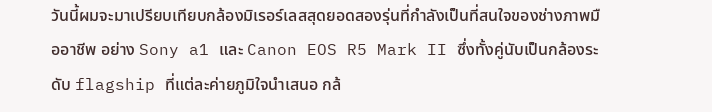วันนี้ผมจะมาเปรียบเทียบกล้องมิเรอร์เลสสุดยอดสองรุ่นที่กำลังเป็นที่สนใจของช่างภาพมืออาชีพ อย่าง Sony a1 และ Canon EOS R5 Mark II ซึ่งทั้งคู่นับเป็นกล้องระดับ flagship ที่แต่ละค่ายภูมิใจนำเสนอ กล้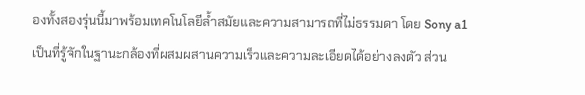องทั้งสองรุ่นนี้มาพร้อมเทคโนโลยีล้ำสมัยและความสามารถที่ไม่ธรรมดา โดย Sony a1 เป็นที่รู้จักในฐานะกล้องที่ผสมผสานความเร็วและความละเอียดได้อย่างลงตัว ส่วน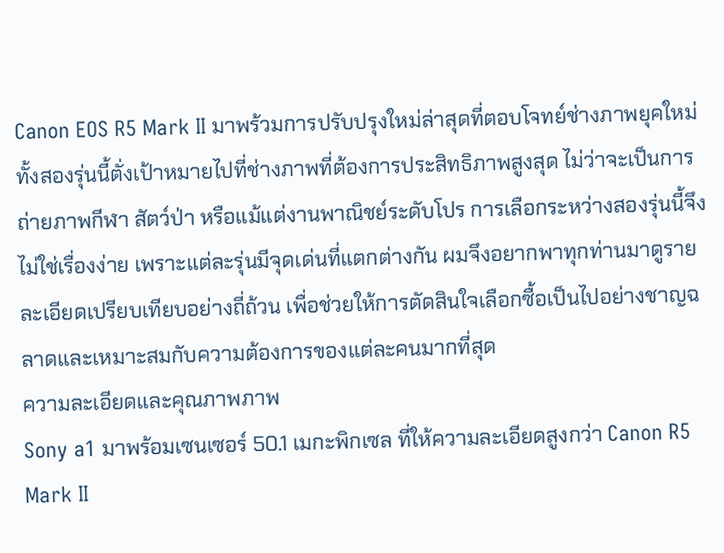Canon EOS R5 Mark II มาพร้วมการปรับปรุงใหม่ล่าสุดที่ตอบโจทย์ช่างภาพยุคใหม่ ทั้งสองรุ่นนี้ตั่งเป้าหมายไปที่ช่างภาพที่ต้องการประสิทธิภาพสูงสุด ไม่ว่าจะเป็นการถ่ายภาพกีฬา สัตว์ป่า หรือแม้แต่งานพาณิชย์ระดับโปร การเลือกระหว่างสองรุ่นนี้จึงไม่ใช่เรื่องง่าย เพราะแต่ละรุ่นมีจุดเด่นที่แตกต่างกัน ผมจึงอยากพาทุกท่านมาดูรายละเอียดเปรียบเทียบอย่างถี่ถ้วน เพื่อช่วยให้การตัดสินใจเลือกซื้อเป็นไปอย่างชาญฉลาดและเหมาะสมกับความต้องการของแต่ละคนมากที่สุด
ความละเอียดและคุณภาพภาพ
Sony a1 มาพร้อมเซนเซอร์ 50.1 เมกะพิกเซล ที่ให้ความละเอียดสูงกว่า Canon R5 Mark II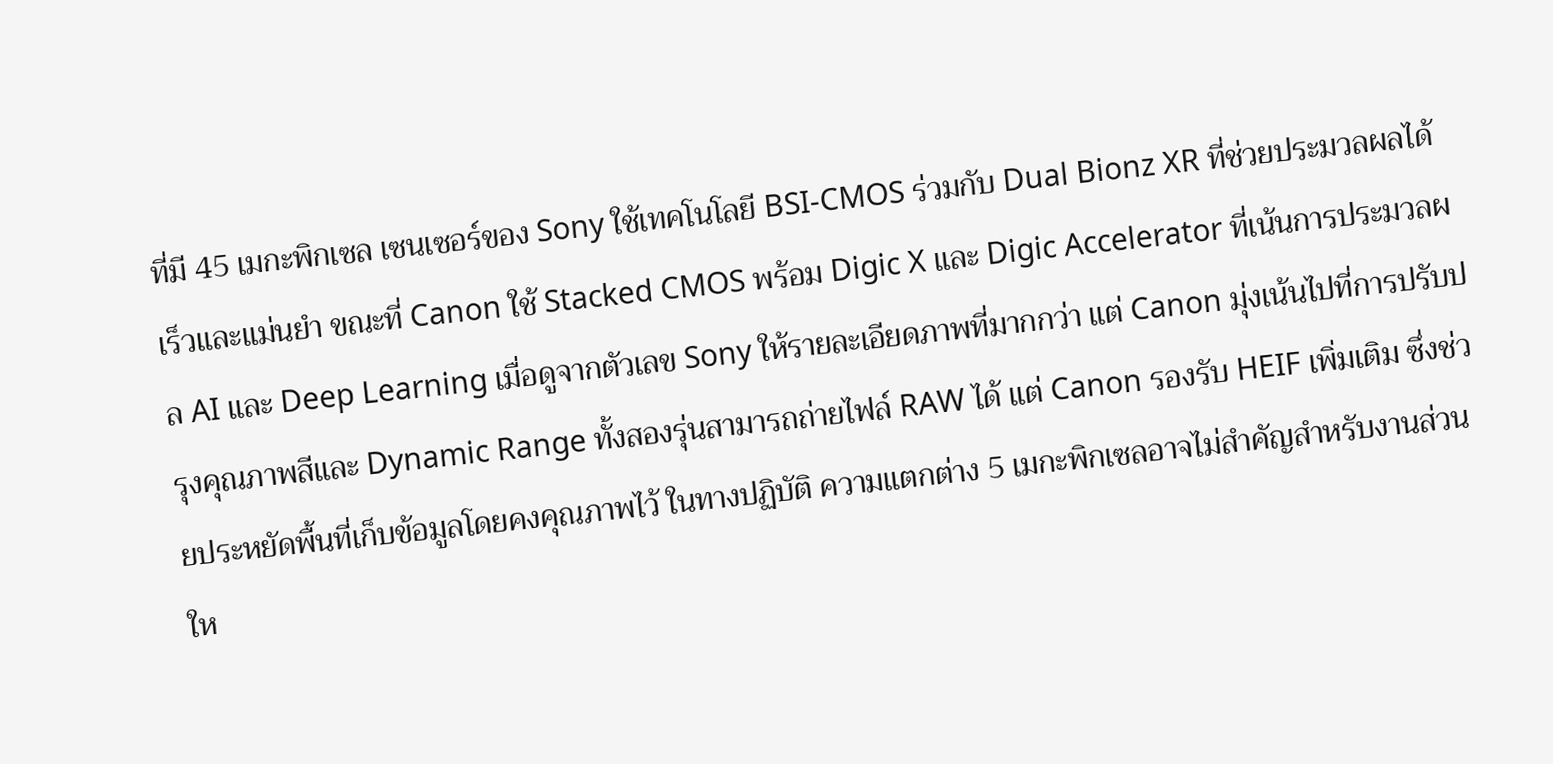ที่มี 45 เมกะพิกเซล เซนเซอร์ของ Sony ใช้เทคโนโลยี BSI-CMOS ร่วมกับ Dual Bionz XR ที่ช่วยประมวลผลได้เร็วและแม่นยำ ขณะที่ Canon ใช้ Stacked CMOS พร้อม Digic X และ Digic Accelerator ที่เน้นการประมวลผล AI และ Deep Learning เมื่อดูจากตัวเลข Sony ให้รายละเอียดภาพที่มากกว่า แต่ Canon มุ่งเน้นไปที่การปรับปรุงคุณภาพสีและ Dynamic Range ทั้งสองรุ่นสามารถถ่ายไฟล์ RAW ได้ แต่ Canon รองรับ HEIF เพิ่มเติม ซึ่งช่วยประหยัดพื้นที่เก็บข้อมูลโดยคงคุณภาพไว้ ในทางปฏิบัติ ความแตกต่าง 5 เมกะพิกเซลอาจไม่สำคัญสำหรับงานส่วนให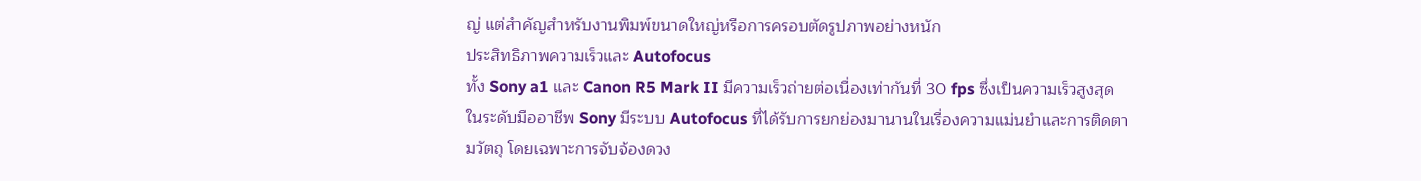ญ่ แต่สำคัญสำหรับงานพิมพ์ขนาดใหญ่หรือการครอบตัดรูปภาพอย่างหนัก
ประสิทธิภาพความเร็วและ Autofocus
ทั้ง Sony a1 และ Canon R5 Mark II มีความเร็วถ่ายต่อเนื่องเท่ากันที่ 30 fps ซึ่งเป็นความเร็วสูงสุดในระดับมืออาชีพ Sony มีระบบ Autofocus ที่ได้รับการยกย่องมานานในเรื่องความแม่นยำและการติดตามวัตถุ โดยเฉพาะการจับจ้องดวง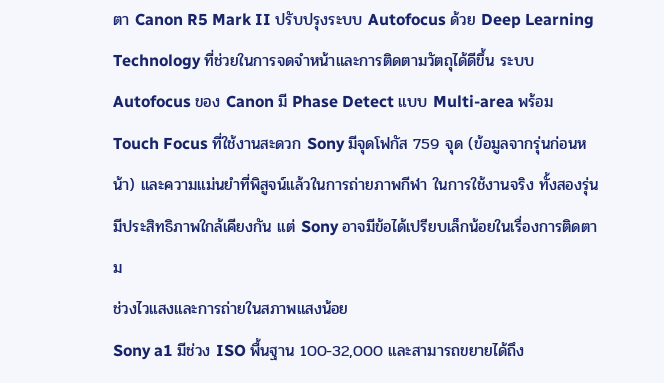ตา Canon R5 Mark II ปรับปรุงระบบ Autofocus ด้วย Deep Learning Technology ที่ช่วยในการจดจำหน้าและการติดตามวัตถุได้ดีขึ้น ระบบ Autofocus ของ Canon มี Phase Detect แบบ Multi-area พร้อม Touch Focus ที่ใช้งานสะดวก Sony มีจุดโฟกัส 759 จุด (ข้อมูลจากรุ่นก่อนหน้า) และความแม่นยำที่พิสูจน์แล้วในการถ่ายภาพกีฬา ในการใช้งานจริง ทั้งสองรุ่นมีประสิทธิภาพใกล้เคียงกัน แต่ Sony อาจมีข้อได้เปรียบเล็กน้อยในเรื่องการติดตาม
ช่วงไวแสงและการถ่ายในสภาพแสงน้อย
Sony a1 มีช่วง ISO พื้นฐาน 100-32,000 และสามารถขยายได้ถึง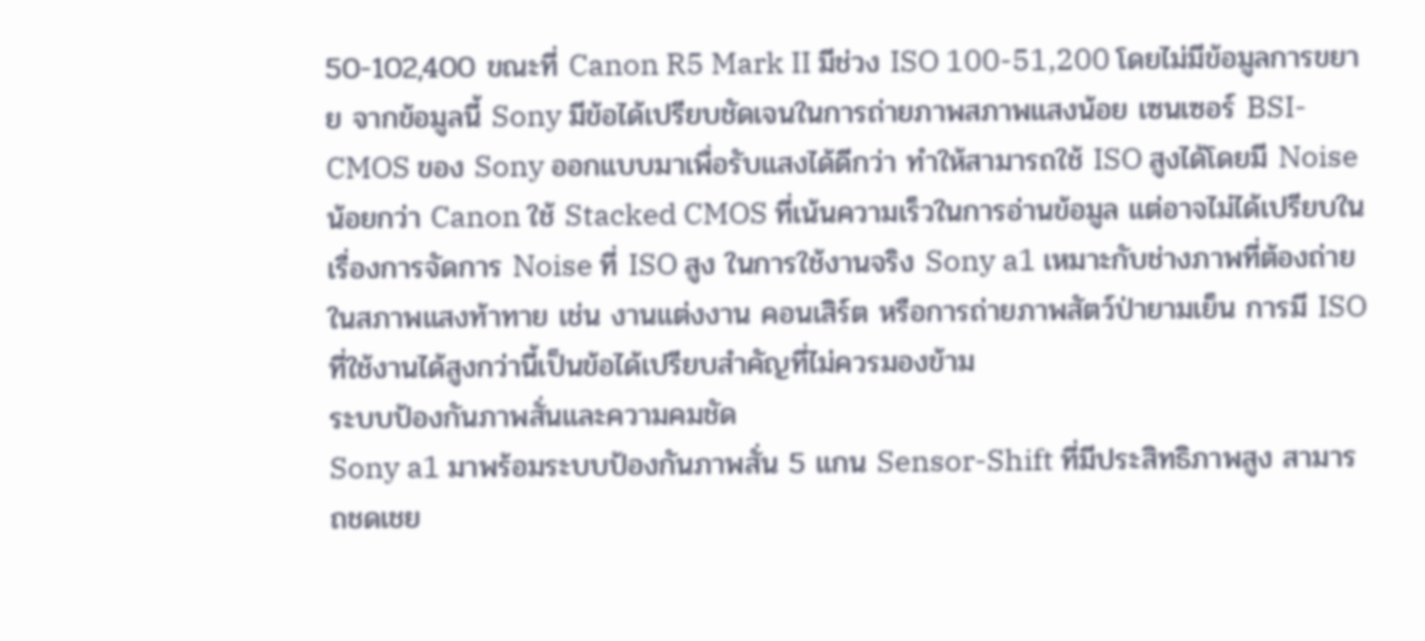50-102,400 ขณะที่ Canon R5 Mark II มีช่วง ISO 100-51,200 โดยไม่มีข้อมูลการขยาย จากข้อมูลนี้ Sony มีข้อได้เปรียบชัดเจนในการถ่ายภาพสภาพแสงน้อย เซนเซอร์ BSI-CMOS ของ Sony ออกแบบมาเพื่อรับแสงได้ดีกว่า ทำให้สามารถใช้ ISO สูงได้โดยมี Noise น้อยกว่า Canon ใช้ Stacked CMOS ที่เน้นความเร็วในการอ่านข้อมูล แต่อาจไม่ได้เปรียบในเรื่องการจัดการ Noise ที่ ISO สูง ในการใช้งานจริง Sony a1 เหมาะกับช่างภาพที่ต้องถ่ายในสภาพแสงท้าทาย เช่น งานแต่งงาน คอนเสิร์ต หรือการถ่ายภาพสัตว์ป่ายามเย็น การมี ISO ที่ใช้งานได้สูงกว่านี้เป็นข้อได้เปรียบสำคัญที่ไม่ควรมองข้าม
ระบบป้องกันภาพสั่นและความคมชัด
Sony a1 มาพร้อมระบบป้องกันภาพสั่น 5 แกน Sensor-Shift ที่มีประสิทธิภาพสูง สามารถชดเชย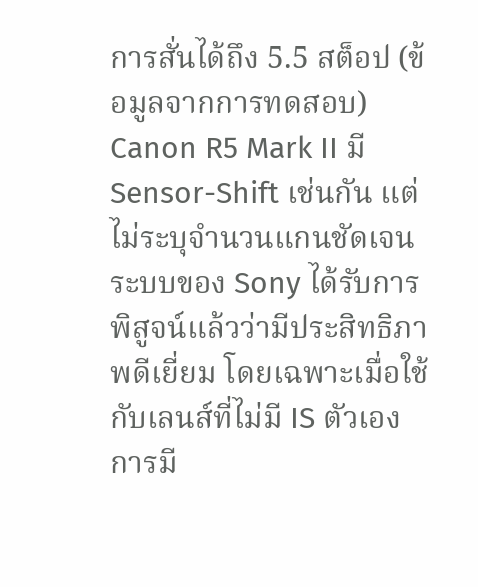การสั่นได้ถึง 5.5 สต็อป (ข้อมูลจากการทดสอบ) Canon R5 Mark II มี Sensor-Shift เช่นกัน แต่ไม่ระบุจำนวนแกนชัดเจน ระบบของ Sony ได้รับการพิสูจน์แล้วว่ามีประสิทธิภาพดีเยี่ยม โดยเฉพาะเมื่อใช้กับเลนส์ที่ไม่มี IS ตัวเอง การมี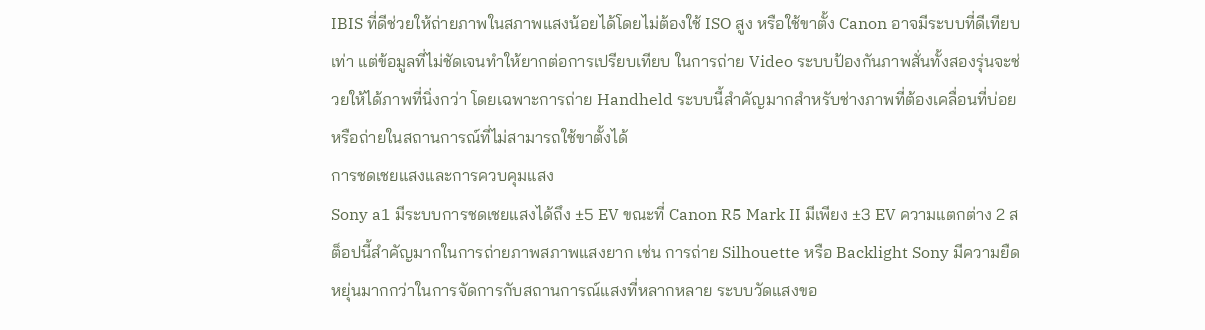IBIS ที่ดีช่วยให้ถ่ายภาพในสภาพแสงน้อยได้โดยไม่ต้องใช้ ISO สูง หรือใช้ขาตั้ง Canon อาจมีระบบที่ดีเทียบเท่า แต่ข้อมูลที่ไม่ชัดเจนทำให้ยากต่อการเปรียบเทียบ ในการถ่าย Video ระบบป้องกันภาพสั่นทั้งสองรุ่นจะช่วยให้ได้ภาพที่นิ่งกว่า โดยเฉพาะการถ่าย Handheld ระบบนี้สำคัญมากสำหรับช่างภาพที่ต้องเคลื่อนที่บ่อยหรือถ่ายในสถานการณ์ที่ไม่สามารถใช้ขาตั้งได้
การชดเชยแสงและการควบคุมแสง
Sony a1 มีระบบการชดเชยแสงได้ถึง ±5 EV ขณะที่ Canon R5 Mark II มีเพียง ±3 EV ความแตกต่าง 2 สต็อปนี้สำคัญมากในการถ่ายภาพสภาพแสงยาก เช่น การถ่าย Silhouette หรือ Backlight Sony มีความยืดหยุ่นมากกว่าในการจัดการกับสถานการณ์แสงที่หลากหลาย ระบบวัดแสงขอ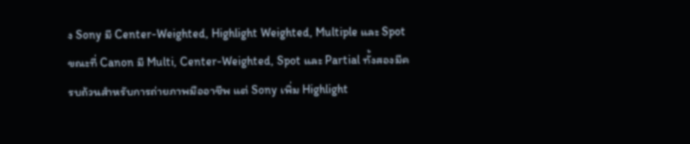ง Sony มี Center-Weighted, Highlight Weighted, Multiple และ Spot ขณะที่ Canon มี Multi, Center-Weighted, Spot และ Partial ทั้งสองมีครบถ้วนสำหรับการถ่ายภาพมืออาชีพ แต่ Sony เพิ่ม Highlight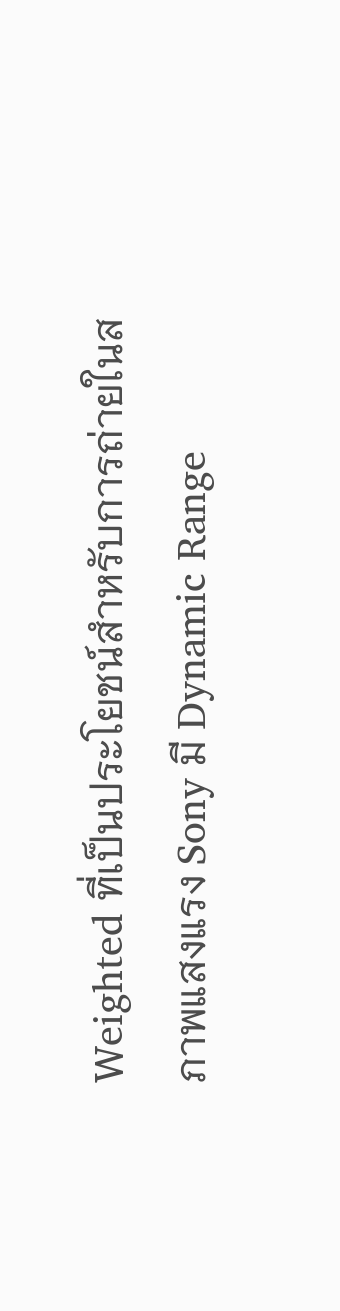Weighted ที่เป็นประโยชน์สำหรับการถ่ายในสภาพแสงแรง Sony มี Dynamic Range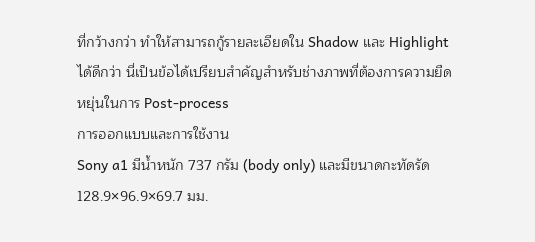ที่กว้างกว่า ทำให้สามารถกู้รายละเอียดใน Shadow และ Highlight ได้ดีกว่า นี่เป็นข้อได้เปรียบสำคัญสำหรับช่างภาพที่ต้องการความยืดหยุ่นในการ Post-process
การออกแบบและการใช้งาน
Sony a1 มีน้ำหนัก 737 กรัม (body only) และมีขนาดกะทัดรัด 128.9×96.9×69.7 มม.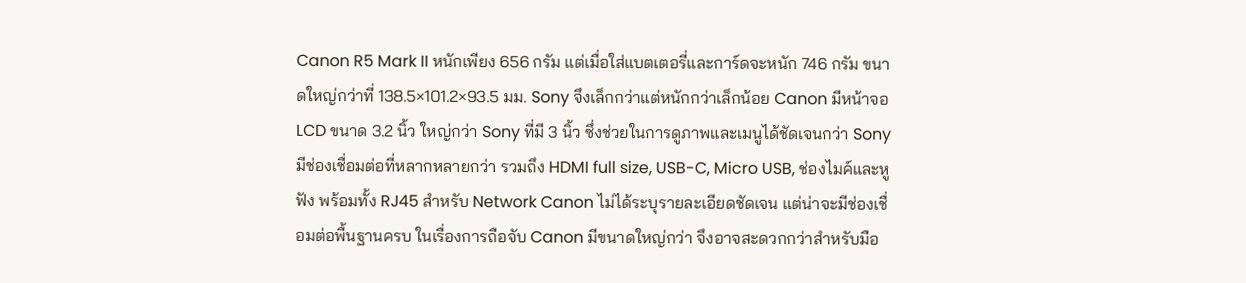Canon R5 Mark II หนักเพียง 656 กรัม แต่เมื่อใส่แบตเตอรี่และการ์ดจะหนัก 746 กรัม ขนาดใหญ่กว่าที่ 138.5×101.2×93.5 มม. Sony จึงเล็กกว่าแต่หนักกว่าเล็กน้อย Canon มีหน้าจอ LCD ขนาด 3.2 นิ้ว ใหญ่กว่า Sony ที่มี 3 นิ้ว ซึ่งช่วยในการดูภาพและเมนูได้ชัดเจนกว่า Sony มีช่องเชื่อมต่อที่หลากหลายกว่า รวมถึง HDMI full size, USB-C, Micro USB, ช่องไมค์และหูฟัง พร้อมทั้ง RJ45 สำหรับ Network Canon ไม่ได้ระบุรายละเอียดชัดเจน แต่น่าจะมีช่องเชื่อมต่อพื้นฐานครบ ในเรื่องการถือจับ Canon มีขนาดใหญ่กว่า จึงอาจสะดวกกว่าสำหรับมือ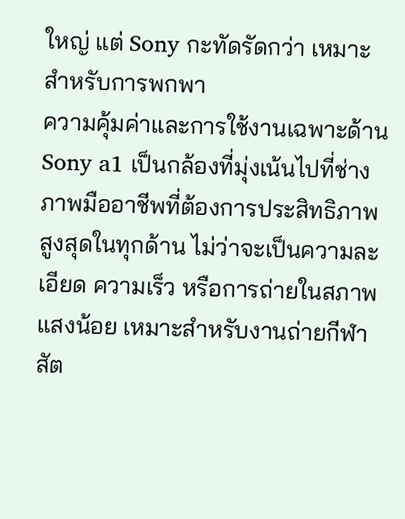ใหญ่ แต่ Sony กะทัดรัดกว่า เหมาะสำหรับการพกพา
ความคุ้มค่าและการใช้งานเฉพาะด้าน
Sony a1 เป็นกล้องที่มุ่งเน้นไปที่ช่างภาพมืออาชีพที่ต้องการประสิทธิภาพสูงสุดในทุกด้าน ไม่ว่าจะเป็นความละเอียด ความเร็ว หรือการถ่ายในสภาพแสงน้อย เหมาะสำหรับงานถ่ายกีฬา สัต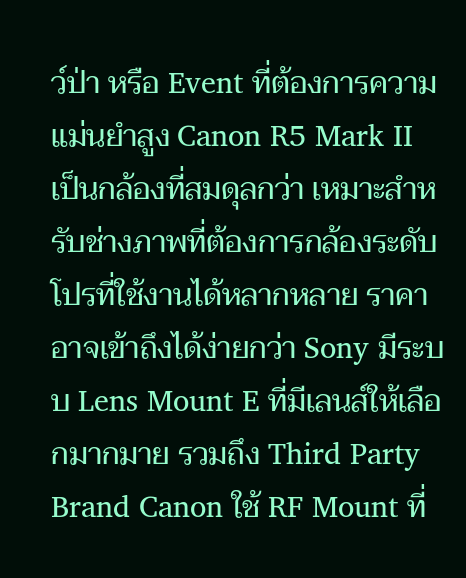ว์ป่า หรือ Event ที่ต้องการความแม่นยำสูง Canon R5 Mark II เป็นกล้องที่สมดุลกว่า เหมาะสำหรับช่างภาพที่ต้องการกล้องระดับโปรที่ใช้งานได้หลากหลาย ราคาอาจเข้าถึงได้ง่ายกว่า Sony มีระบบ Lens Mount E ที่มีเลนส์ให้เลือกมากมาย รวมถึง Third Party Brand Canon ใช้ RF Mount ที่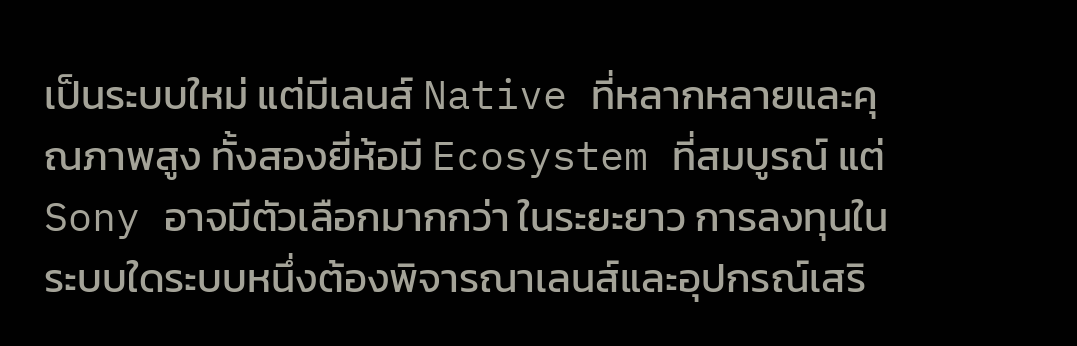เป็นระบบใหม่ แต่มีเลนส์ Native ที่หลากหลายและคุณภาพสูง ทั้งสองยี่ห้อมี Ecosystem ที่สมบูรณ์ แต่ Sony อาจมีตัวเลือกมากกว่า ในระยะยาว การลงทุนในระบบใดระบบหนึ่งต้องพิจารณาเลนส์และอุปกรณ์เสริ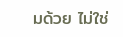มด้วย ไม่ใช่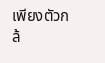เพียงตัวกล้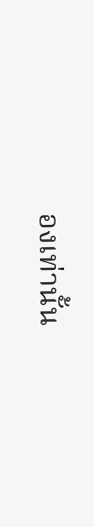องเท่านั้น